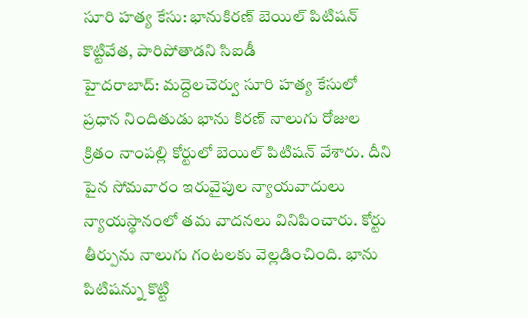సూరి హత్య కేసు: భానుకిరణ్ బెయిల్ పిటిషన్ కొట్టివేత, పారిపోతాడని సిఐడీ
హైదరాబాద్: మద్దెలచెర్వు సూరి హత్య కేసులో ప్రధాన నిందితుడు భాను కిరణ్ నాలుగు రోజుల క్రితం నాంపల్లి కోర్టులో బెయిల్ పిటిషన్ వేశారు. దీని పైన సోమవారం ఇరువైపుల న్యాయవాదులు న్యాయస్థానంలో తమ వాదనలు వినిపించారు. కోర్టు తీర్పును నాలుగు గంటలకు వెల్లడించింది. భాను పిటిషన్ను కొట్టి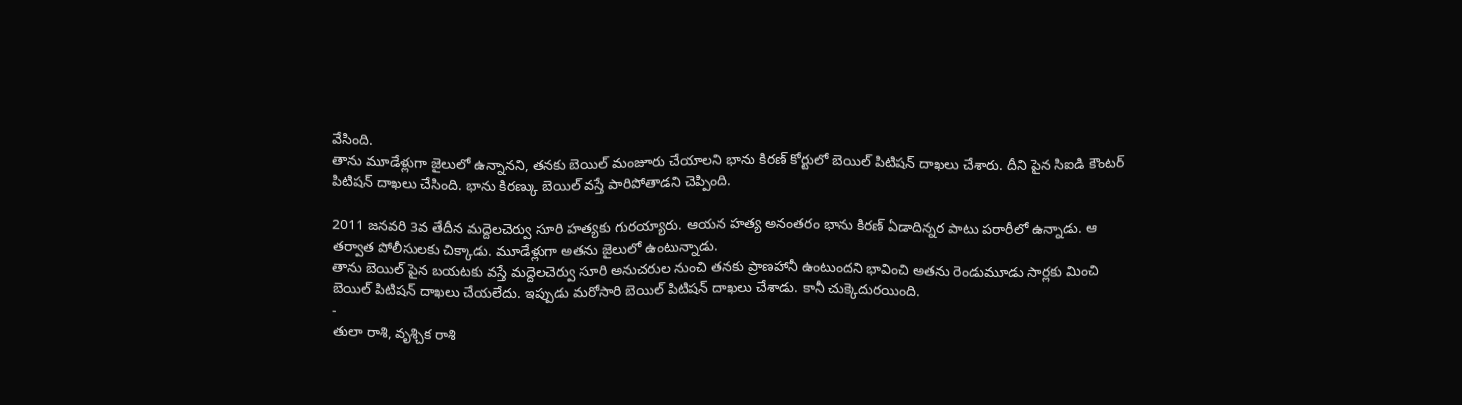వేసింది.
తాను మూడేళ్లుగా జైలులో ఉన్నానని, తనకు బెయిల్ మంజూరు చేయాలని భాను కిరణ్ కోర్టులో బెయిల్ పిటిషన్ దాఖలు చేశారు. దీని పైన సిఐడి కౌంటర్ పిటిషన్ దాఖలు చేసింది. భాను కిరణ్కు బెయిల్ వస్తే పారిపోతాడని చెప్పింది.

2011 జనవరి 3వ తేదీన మద్దెలచెర్వు సూరి హత్యకు గురయ్యారు. ఆయన హత్య అనంతరం భాను కిరణ్ ఏడాదిన్నర పాటు పరారీలో ఉన్నాడు. ఆ తర్వాత పోలీసులకు చిక్కాడు. మూడేళ్లుగా అతను జైలులో ఉంటున్నాడు.
తాను బెయిల్ పైన బయటకు వస్తే మద్దెలచెర్వు సూరి అనుచరుల నుంచి తనకు ప్రాణహానీ ఉంటుందని భావించి అతను రెండుమూడు సార్లకు మించి బెయిల్ పిటిషన్ దాఖలు చేయలేదు. ఇప్పుడు మరోసారి బెయిల్ పిటిషన్ దాఖలు చేశాడు. కానీ చుక్కెదురయింది.
-
తులా రాశి, వృశ్చిక రాశి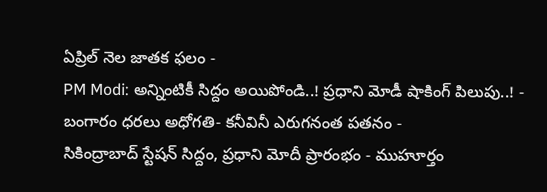ఏప్రిల్ నెల జాతక ఫలం -
PM Modi: అన్నింటికీ సిద్దం అయిపోండి..! ప్రధాని మోడీ షాకింగ్ పిలుపు..! -
బంగారం ధరలు అధోగతి- కనీవినీ ఎరుగనంత పతనం -
సికింద్రాబాద్ స్టేషన్ సిద్దం, ప్రధాని మోదీ ప్రారంభం - ముహూర్తం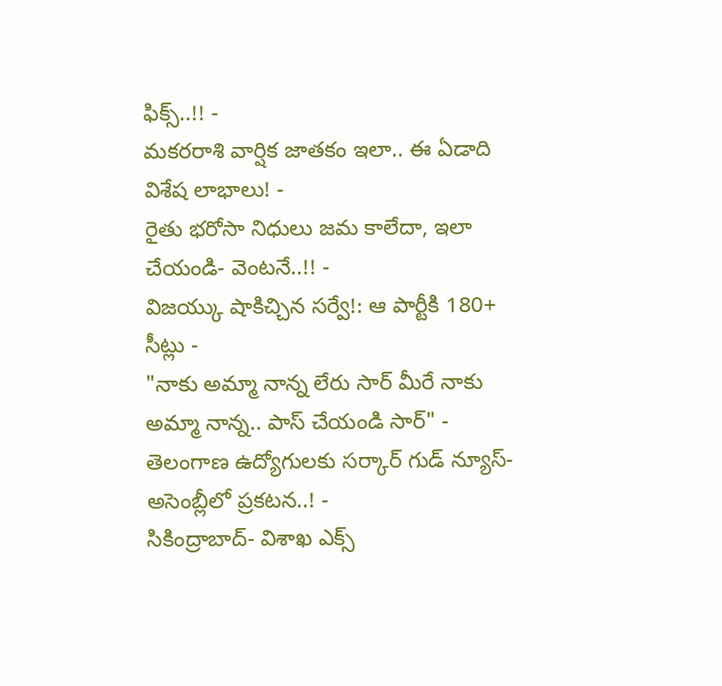ఫిక్స్..!! -
మకరరాశి వార్షిక జాతకం ఇలా.. ఈ ఏడాది విశేష లాభాలు! -
రైతు భరోసా నిధులు జమ కాలేదా, ఇలా చేయండి- వెంటనే..!! -
విజయ్కు షాకిచ్చిన సర్వే!: ఆ పార్టీకి 180+ సీట్లు -
"నాకు అమ్మా నాన్న లేరు సార్ మీరే నాకు అమ్మా నాన్న.. పాస్ చేయండి సార్" -
తెలంగాణ ఉద్యోగులకు సర్కార్ గుడ్ న్యూస్-అసెంబ్లీలో ప్రకటన..! -
సికింద్రాబాద్- విశాఖ ఎక్స్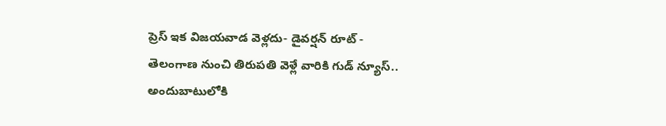ప్రెస్ ఇక విజయవాడ వెళ్లదు- డైవర్షన్ రూట్ -
తెలంగాణ నుంచి తిరుపతి వెళ్లే వారికి గుడ్ న్యూస్.. అందుబాటులోకి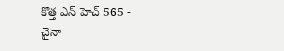కొత్త ఎన్ హెచ్ 565 -
చైనా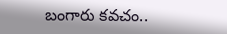బంగారు కవచం..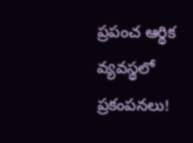ప్రపంచ ఆర్థిక వ్యవస్థలో ప్రకంపనలు!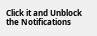Click it and Unblock the Notifications